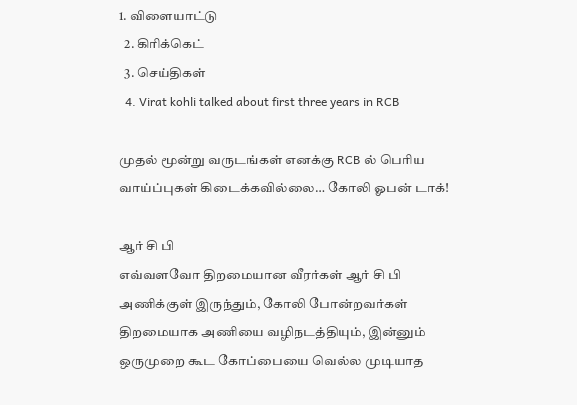1. விளையாட்டு
  2. கிரிக்கெட்
  3. செய்திகள்
  4. Virat kohli talked about first three years in RCB

முதல் மூன்று வருடங்கள் எனக்கு RCB ல் பெரிய வாய்ப்புகள் கிடைக்கவில்லை… கோலி ஓபன் டாக்!

ஆர் சி பி
எவ்வளவோ திறமையான வீரர்கள் ஆர் சி பி அணிக்குள் இருந்தும், கோலி போன்றவர்கள் திறமையாக அணியை வழிநடத்தியும், இன்னும் ஒருமுறை கூட கோப்பையை வெல்ல முடியாத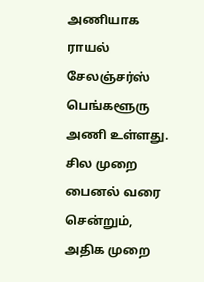அணியாக ராயல் சேலஞ்சர்ஸ் பெங்களூரு அணி உள்ளது. சில முறை பைனல் வரை சென்றும், அதிக முறை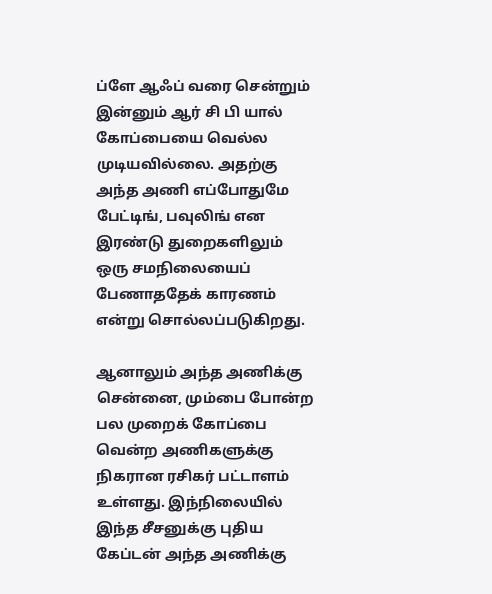ப்ளே ஆஃப் வரை சென்றும் இன்னும் ஆர் சி பி யால் கோப்பையை வெல்ல முடியவில்லை. அதற்கு அந்த அணி எப்போதுமே பேட்டிங், பவுலிங் என இரண்டு துறைகளிலும் ஒரு சமநிலையைப் பேணாததேக் காரணம் என்று சொல்லப்படுகிறது.

ஆனாலும் அந்த அணிக்கு சென்னை, மும்பை போன்ற பல முறைக் கோப்பை வென்ற அணிகளுக்கு நிகரான ரசிகர் பட்டாளம் உள்ளது. இந்நிலையில் இந்த சீசனுக்கு புதிய கேப்டன் அந்த அணிக்கு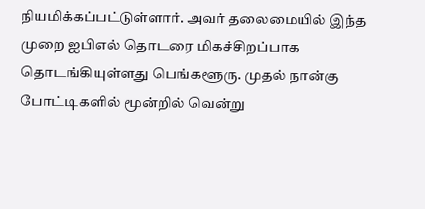நியமிக்கப்பட்டுள்ளார். அவர் தலைமையில் இந்த முறை ஐபிஎல் தொடரை மிகச்சிறப்பாக தொடங்கியுள்ளது பெங்களூரு. முதல் நான்கு போட்டிகளில் மூன்றில் வென்று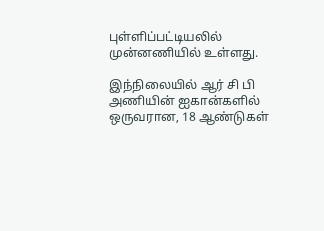புள்ளிப்பட்டியலில் முன்னணியில் உள்ளது.

இந்நிலையில் ஆர் சி பி அணியின் ஐகான்களில் ஒருவரான, 18 ஆண்டுகள்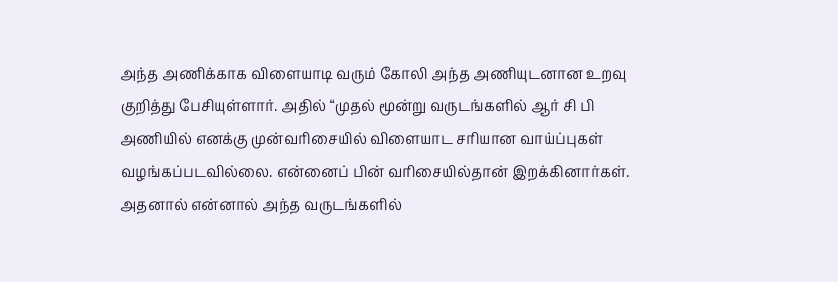அந்த அணிக்காக விளையாடி வரும் கோலி அந்த அணியுடனான உறவு குறித்து பேசியுள்ளார். அதில் “முதல் மூன்று வருடங்களில் ஆர் சி பி அணியில் எனக்கு முன்வரிசையில் விளையாட சரியான வாய்ப்புகள் வழங்கப்படவில்லை. என்னைப் பின் வரிசையில்தான் இறக்கினார்கள். அதனால் என்னால் அந்த வருடங்களில்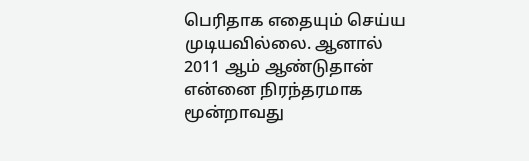பெரிதாக எதையும் செய்ய முடியவில்லை. ஆனால் 2011 ஆம் ஆண்டுதான் என்னை நிரந்தரமாக மூன்றாவது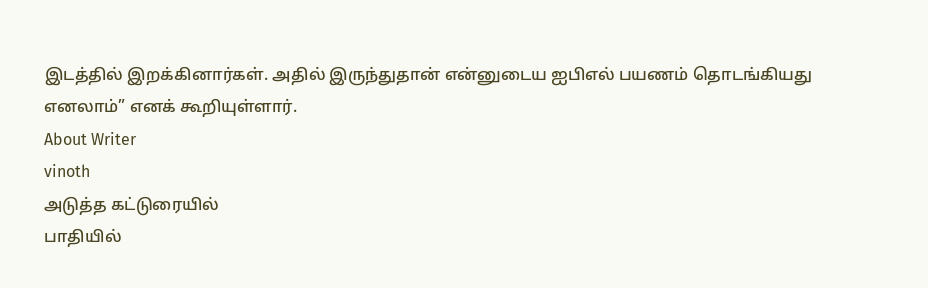இடத்தில் இறக்கினார்கள். அதில் இருந்துதான் என்னுடைய ஐபிஎல் பயணம் தொடங்கியது எனலாம்” எனக் கூறியுள்ளார்.
About Writer
vinoth
அடுத்த கட்டுரையில்
பாதியில்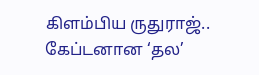கிளம்பிய ருதுராஜ்.. கேப்டனான ‘தல’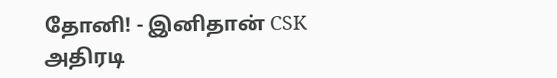தோனி! - இனிதான் CSK அதிரடி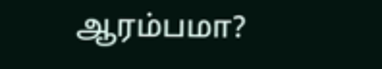ஆரம்பமா?